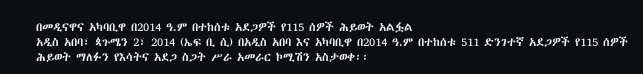በመዲናዋና አካባቢዋ በ2014 ዓ.ም በተከሰቱ አደጋዎች የ115 ሰዎች ሕይወት አልፏል
አዲስ አበባ፣ ጳጉሜን 2፣ 2014 (ኤፍ ቢ ሲ) በአዲስ አበባ እና አካባቢዋ በ2014 ዓ.ም በተከሰቱ 511 ድንገተኛ አደጋዎች የ115 ሰዎች ሕይወት ማለፉን የእሳትና አደጋ ስጋት ሥራ አመራር ኮሚሽን አስታወቀ፡፡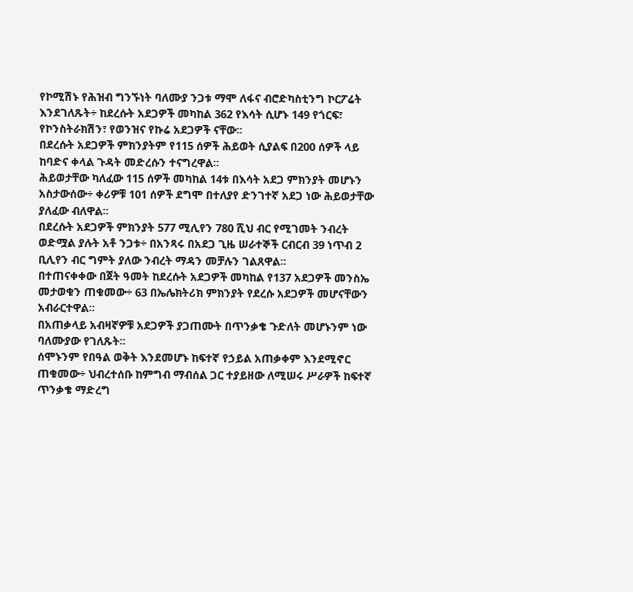የኮሚሽኑ የሕዝብ ግንኙነት ባለሙያ ንጋቱ ማሞ ለፋና ብሮድካስቲንግ ኮርፖሬት እንደገለጹት÷ ከደረሱት አደጋዎች መካከል 362 የእሳት ሲሆኑ 149 የጎርፍ፣ የኮንስትራክሽን፣ የወንዝና የኩሬ አደጋዎች ናቸው፡፡
በደረሱት አደጋዎች ምክንያትም የ115 ሰዎች ሕይወት ሲያልፍ በ200 ሰዎች ላይ ከባድና ቀላል ጉዳት መድረሱን ተናግረዋል፡፡
ሕይወታቸው ካለፈው 115 ሰዎች መካከል 14ቱ በእሳት አደጋ ምክንያት መሆኑን አስታውሰው÷ ቀሪዎቹ 101 ሰዎች ደግሞ በተለያየ ድንገተኛ አደጋ ነው ሕይወታቸው ያለፈው ብለዋል፡፡
በደረሱት አደጋዎች ምክንያት 577 ሚሊየን 780 ሺህ ብር የሚገመት ንብረት ወድሟል ያሉት አቶ ንጋቱ÷ በአንጻሩ በአደጋ ጊዜ ሠራተኞች ርብርብ 39 ነጥብ 2 ቢሊየን ብር ግምት ያለው ንብረት ማዳን መቻሉን ገልጸዋል፡፡
በተጠናቀቀው በጀት ዓመት ከደረሱት አደጋዎች መካከል የ137 አደጋዎች መንስኤ መታወቁን ጠቁመው÷ 63 በኤሌክትሪክ ምክንያት የደረሱ አደጋዎች መሆናቸውን አብራርተዋል፡፡
በአጠቃላይ አብዛኛዎቹ አደጋዎች ያጋጠሙት በጥንቃቄ ጉድለት መሆኑንም ነው ባለሙያው የገለጹት፡፡
ሰሞኑንም የበዓል ወቅት እንደመሆኑ ከፍተኛ የኃይል አጠቃቀም እንደሚኖር ጠቁመው÷ ህብረተሰቡ ከምግብ ማብሰል ጋር ተያይዘው ለሚሠሩ ሥራዎች ከፍተኛ ጥንቃቄ ማድረግ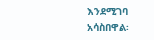እንደሚገባ አሳስበዋል፡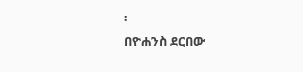፡
በዮሐንስ ደርበው